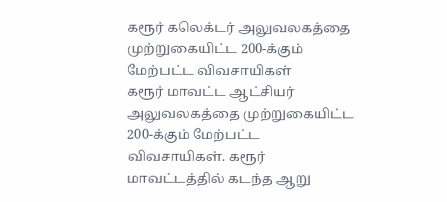கரூர் கலெக்டர் அலுவலகத்தை முற்றுகையிட்ட 200-க்கும் மேற்பட்ட விவசாயிகள்
கரூர் மாவட்ட ஆட்சியர் அலுவலகத்தை முற்றுகையிட்ட 200-க்கும் மேற்பட்ட விவசாயிகள். கரூர் மாவட்டத்தில் கடந்த ஆறு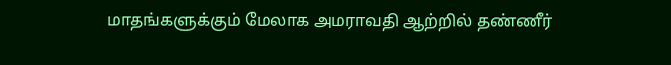மாதங்களுக்கும் மேலாக அமராவதி ஆற்றில் தண்ணீர்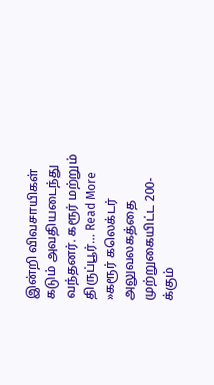இன்றி விவசாயிகள் கடும் அவதியடைந்து வந்தனர். கரூர் மற்றும் திருப்பூர்… Read More »கரூர் கலெக்டர் அலுவலகத்தை முற்றுகையிட்ட 200-க்கும்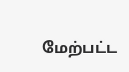மேற்பட்ட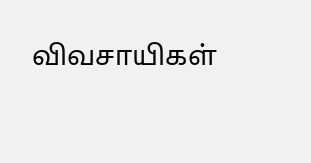விவசாயிகள்